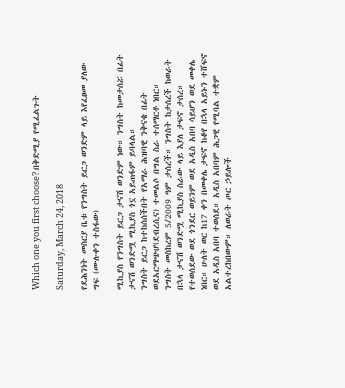Which one you first choose? በቅድሚያ የሚፈልጉት

Saturday, March 24, 2018

የደሕንነት መስርያ ቤቱ የንግስት ይርጋ ወንድም ላይ እየፈፀመ ያለው ግፍ (ሙሉቀን ተስፋው)

ሚኪያስ የንግስት ይርጋ ታናሽ ወንድም ነው። ንግስት ከመታሰሯ በፊት ታናሽ ወንድሟ ሚኪያስ ጎኗ አይጠፋም ይባላል።
ንግስት ይርጋ ከተከሰሰችበት የአማራ ሕዝባዊ ንቅናቄ በፊት ወደአርማጭሆ(ደብረሲና) ተመልሶ በግል ስራ ተሰማርቶ ነበር።
ንግስት መስከረም 5/2009 ዓም ታሰረች። ንግስት ከታሰረች ከወራት በኋላ ታናሽ ወንድሟ ሚኪያስ ስራው ላይ እያለ ታፍኖ ታሰረ። የተወሰደው ወደ ጎንደር ወይንም ወደ አዲስ አበባ ሳይሆን ወደ መቀሌ ነበር። ሁለት ወር ከ17 ቀን በመቀሌ ታፍኖ ከቆየ በኋላ አይኑን ተሸፍኖ ወደ አዲስ አበባ ተወሰደ። አዲስ አበባም ሕጋዊ የሚባል ተቋም አልተረከበውም። ለወራት ጦር ኃይሎች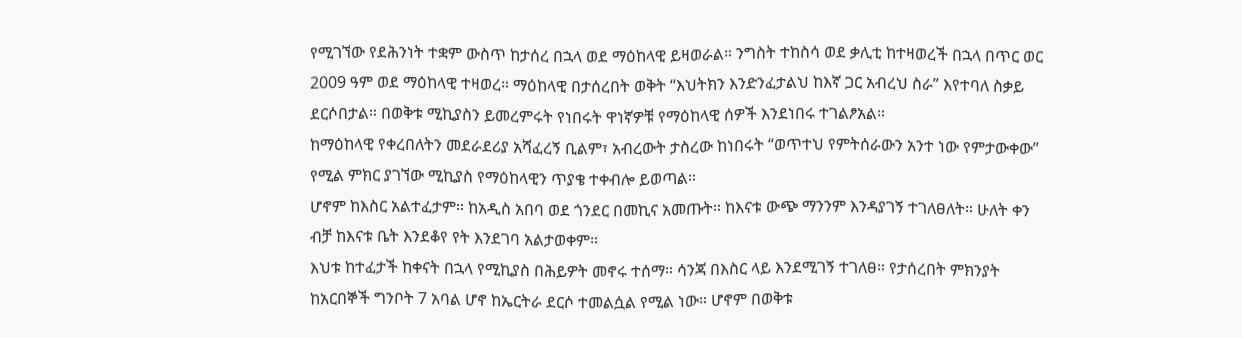የሚገኘው የደሕንነት ተቋም ውስጥ ከታሰረ በኋላ ወደ ማዕከላዊ ይዛወራል። ንግስት ተከስሳ ወደ ቃሊቲ ከተዛወረች በኋላ በጥር ወር 2009 ዓም ወደ ማዕከላዊ ተዛወረ። ማዕከላዊ በታሰረበት ወቅት “እህትክን እንድንፈታልህ ከእኛ ጋር አብረህ ስራ” እየተባለ ስቃይ ደርሶበታል። በወቅቱ ሚኪያስን ይመረምሩት የነበሩት ዋነኛዎቹ የማዕከላዊ ሰዎች እንደነበሩ ተገልፆአል።
ከማዕከላዊ የቀረበለትን መደራደሪያ አሻፈረኝ ቢልም፣ አብረውት ታስረው ከነበሩት “ወጥተህ የምትሰራውን አንተ ነው የምታውቀው” የሚል ምክር ያገኘው ሚኪያስ የማዕከላዊን ጥያቄ ተቀብሎ ይወጣል።
ሆኖም ከእስር አልተፈታም። ከአዲስ አበባ ወደ ጎንደር በመኪና አመጡት። ከእናቱ ውጭ ማንንም እንዳያገኝ ተገለፀለት። ሁለት ቀን ብቻ ከእናቱ ቤት እንደቆየ የት እንደገባ አልታወቀም።
እህቱ ከተፈታች ከቀናት በኋላ የሚኪያስ በሕይዎት መኖሩ ተሰማ። ሳንጃ በእስር ላይ እንደሚገኝ ተገለፀ። የታሰረበት ምክንያት ከአርበኞች ግንቦት 7 አባል ሆኖ ከኤርትራ ደርሶ ተመልሷል የሚል ነው። ሆኖም በወቅቱ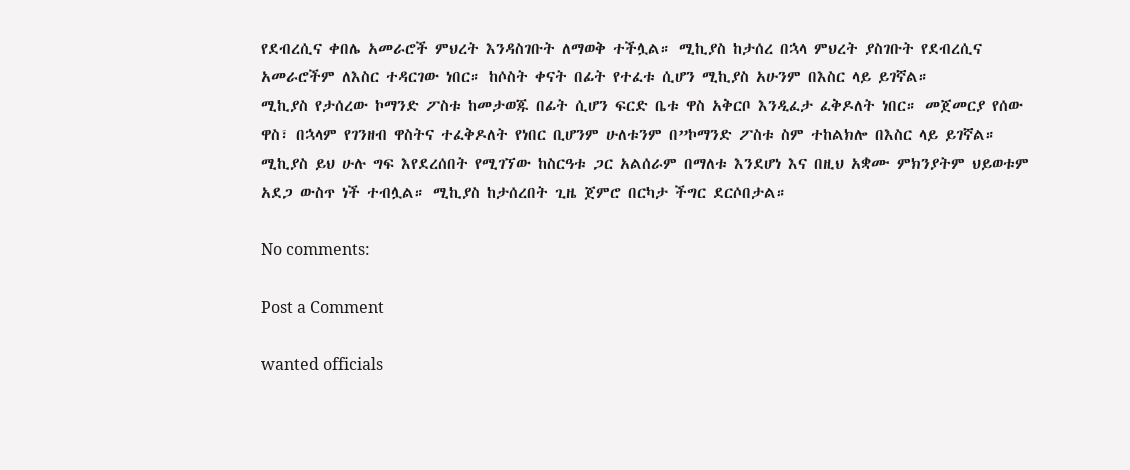የደብረሲና ቀበሌ አመራሮች ምህረት እንዳስገቡት ለማወቅ ተችሏል። ሚኪያስ ከታሰረ በኋላ ምህረት ያስገቡት የደብረሲና አመራሮችም ለእስር ተዳርገው ነበር። ከሶስት ቀናት በፊት የተፈቱ ሲሆን ሚኪያስ አሁንም በእስር ላይ ይገኛል።
ሚኪያስ የታሰረው ኮማንድ ፖስቱ ከመታወጁ በፊት ሲሆን ፍርድ ቤቱ ዋስ አቅርቦ እንዲፈታ ፈቅዶለት ነበር። መጀመርያ የሰው ዋስ፣ በኋላም የገንዘብ ዋስትና ተፈቅዶለት የነበር ቢሆንም ሁለቱንም በ”ኮማንድ ፖስቱ ስም ተከልክሎ በእስር ላይ ይገኛል።
ሚኪያስ ይህ ሁሉ ግፍ እየደረሰበት የሚገኘው ከስርዓቱ ጋር አልሰራም በማለቱ እንደሆነ እና በዚህ አቋሙ ምክንያትም ህይወቱም አደጋ ውስጥ ነች ተብሏል። ሚኪያስ ከታሰረበት ጊዜ ጀምሮ በርካታ ችግር ደርሶበታል።

No comments:

Post a Comment

wanted officials